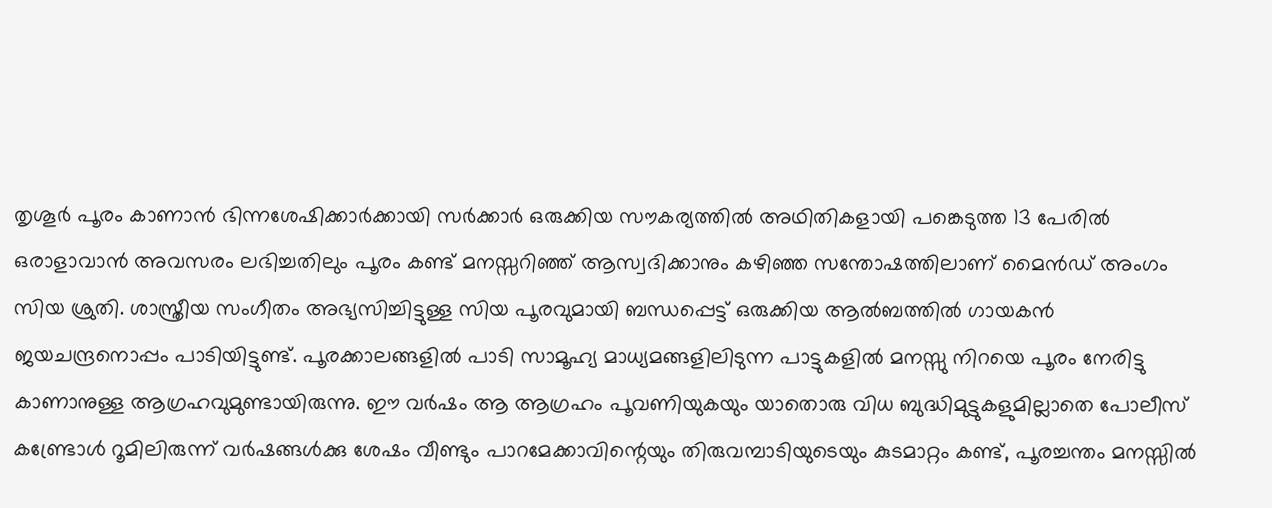തൃശൂർ പൂരം കാണാൻ ഭിന്നശേഷിക്കാർക്കായി സർക്കാർ ഒരുക്കിയ സൗകര്യത്തിൽ അഥിതികളായി പങ്കെടുത്ത 13 പേരിൽ ഒരാളാവാൻ അവസരം ലഭിച്ചതിലും പൂരം കണ്ട് മനസ്സറിഞ്ഞ് ആസ്വദിക്കാനും കഴിഞ്ഞ സന്തോഷത്തിലാണ് മൈൻഡ് അംഗം സിയ ശ്രുതി. ശാസ്ത്രീയ സംഗീതം അഭ്യസിച്ചിട്ടുള്ള സിയ പൂരവുമായി ബന്ധപ്പെട്ട് ഒരുക്കിയ ആൽബത്തിൽ ഗായകൻ ജയചന്ദ്രനൊപ്പം പാടിയിട്ടുണ്ട്. പൂരക്കാലങ്ങളിൽ പാടി സാമൂഹ്യ മാധ്യമങ്ങളിലിടുന്ന പാട്ടുകളിൽ മനസ്സു നിറയെ പൂരം നേരിട്ടു കാണാനുള്ള ആഗ്രഹവുമുണ്ടായിരുന്നു. ഈ വർഷം ആ ആഗ്രഹം പൂവണിയുകയും യാതൊരു വിധ ബുദ്ധിമുട്ടുകളുമില്ലാതെ പോലീസ് കണ്ട്രോൾ റൂമിലിരുന്ന് വർഷങ്ങൾക്കു ശേഷം വീണ്ടും പാറമേക്കാവിന്റെയും തിരുവമ്പാടിയുടെയും കുടമാറ്റം കണ്ട്, പൂരച്ചന്തം മനസ്സിൽ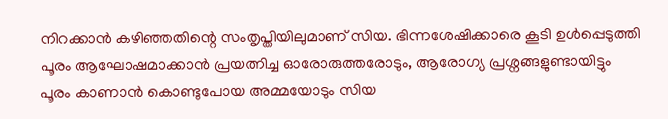നിറക്കാൻ കഴിഞ്ഞതിന്റെ സംതൃപ്തിയിലുമാണ് സിയ. ഭിന്നശേഷിക്കാരെ കൂടി ഉൾപ്പെടുത്തി പൂരം ആഘോഷമാക്കാൻ പ്രയത്നിച്ച ഓരോരുത്തരോടും, ആരോഗ്യ പ്രശ്നങ്ങളുണ്ടായിട്ടും പൂരം കാണാൻ കൊണ്ടുപോയ അമ്മയോടും സിയ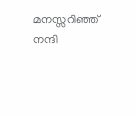മനസ്സറിഞ്ഞ് നന്ദി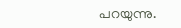പറയുന്നു.